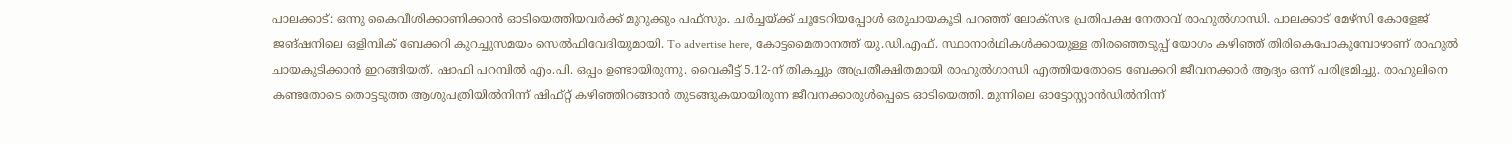പാലക്കാട്: ഒന്നു കൈവീശിക്കാണിക്കാൻ ഓടിയെത്തിയവർക്ക് മുറുക്കും പഫ്സും. ചർച്ചയ്ക്ക് ചൂടേറിയപ്പോൾ ഒരുചായകൂടി പറഞ്ഞ് ലോക്സഭ പ്രതിപക്ഷ നേതാവ് രാഹുൽഗാന്ധി. പാലക്കാട് മേഴ്സി കോളേജ് ജങ്ഷനിലെ ഒളിമ്പിക് ബേക്കറി കുറച്ചുസമയം സെൽഫിവേദിയുമായി. To advertise here, കോട്ടമൈതാനത്ത് യു.ഡി.എഫ്. സ്ഥാനാർഥികൾക്കായുള്ള തിരഞ്ഞെടുപ്പ് യോഗം കഴിഞ്ഞ് തിരികെപോകുമ്പോഴാണ് രാഹുൽ ചായകുടിക്കാൻ ഇറങ്ങിയത്. ഷാഫി പറമ്പിൽ എം.പി. ഒപ്പം ഉണ്ടായിരുന്നു. വൈകീട്ട് 5.12-ന് തികച്ചും അപ്രതീക്ഷിതമായി രാഹുൽഗാന്ധി എത്തിയതോടെ ബേക്കറി ജീവനക്കാർ ആദ്യം ഒന്ന് പരിഭ്രമിച്ചു. രാഹുലിനെ കണ്ടതോടെ തൊട്ടടുത്ത ആശുപത്രിയിൽനിന്ന് ഷിഫ്റ്റ് കഴിഞ്ഞിറങ്ങാൻ തുടങ്ങുകയായിരുന്ന ജീവനക്കാരുൾപ്പെടെ ഓടിയെത്തി. മുന്നിലെ ഓട്ടോസ്റ്റാൻഡിൽനിന്ന്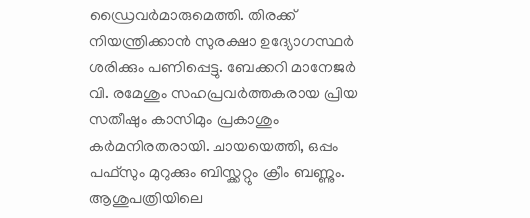ഡ്രൈവർമാരുമെത്തി. തിരക്ക് നിയന്ത്രിക്കാൻ സുരക്ഷാ ഉദ്യോഗസ്ഥർ ശരിക്കും പണിപ്പെട്ടു. ബേക്കറി മാനേജർ വി. രമേശും സഹപ്രവർത്തകരായ പ്രിയ സതീഷും കാസിമും പ്രകാശും കർമനിരതരായി. ചായയെത്തി, ഒപ്പം പഫ്സും മുറുക്കും ബിസ്ക്കറ്റും ക്രീം ബണ്ണും. ആശുപത്രിയിലെ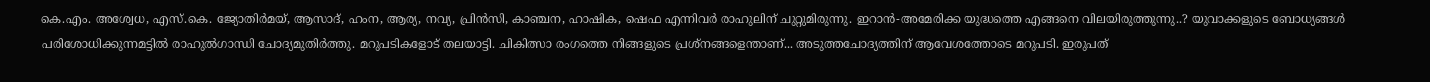കെ.എം. അശ്വേധ, എസ്.കെ. ജ്യോതിർമയ്, ആസാദ്, ഹംന, ആര്യ, നവ്യ, പ്രിൻസി, കാഞ്ചന, ഹാഷിക, ഷെഫ എന്നിവർ രാഹുലിന് ചുറ്റുമിരുന്നു. ഇറാൻ-അമേരിക്ക യുദ്ധത്തെ എങ്ങനെ വിലയിരുത്തുന്നു..? യുവാക്കളുടെ ബോധ്യങ്ങൾ പരിശോധിക്കുന്നമട്ടിൽ രാഹുൽഗാന്ധി ചോദ്യമുതിർത്തു. മറുപടികളോട് തലയാട്ടി. ചികിത്സാ രംഗത്തെ നിങ്ങളുടെ പ്രശ്നങ്ങളെന്താണ്... അടുത്തചോദ്യത്തിന് ആവേശത്തോടെ മറുപടി. ഇരുപത്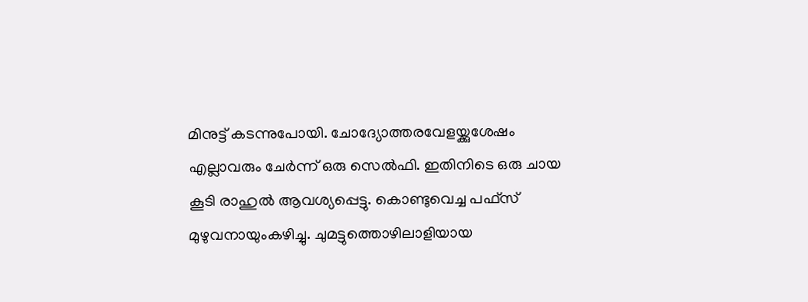മിനുട്ട് കടന്നുപോയി. ചോദ്യോത്തരവേളയ്ക്കുശേഷം എല്ലാവരും ചേർന്ന് ഒരു സെൽഫി. ഇതിനിടെ ഒരു ചായ കൂടി രാഹുൽ ആവശ്യപ്പെട്ടു. കൊണ്ടുവെച്ച പഫ്സ് മുഴുവനായുംകഴിച്ചു. ചുമട്ടുത്തൊഴിലാളിയായ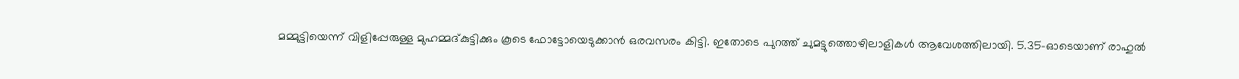മമ്മുട്ടിയെന്ന് വിളിപ്പേരുള്ള മുഹമ്മദ്കുട്ടിക്കും കൂടെ ഫോട്ടോയെടുക്കാൻ ഒരവസരം കിട്ടി. ഇതോടെ പുറത്ത് ചുമട്ടുത്തൊഴിലാളികൾ ആവേശത്തിലായി. 5.35-ഓടെയാണ് രാഹുൽ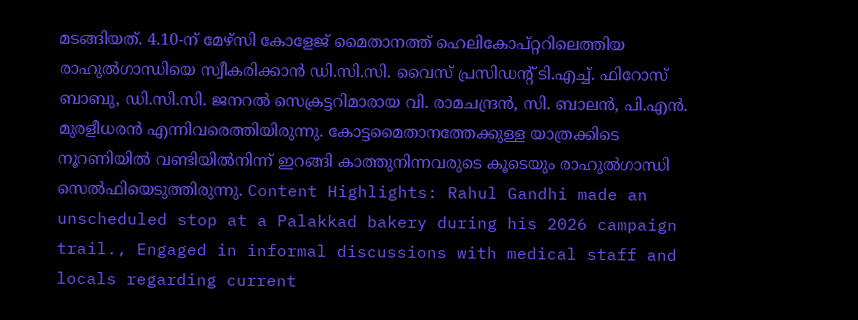മടങ്ങിയത്. 4.10-ന് മേഴ്സി കോളേജ് മൈതാനത്ത് ഹെലികോപ്റ്ററിലെത്തിയ രാഹുൽഗാന്ധിയെ സ്വീകരിക്കാൻ ഡി.സി.സി. വൈസ് പ്രസിഡന്റ് ടി.എച്ച്. ഫിറോസ് ബാബു, ഡി.സി.സി. ജനറൽ സെക്രട്ടറിമാരായ വി. രാമചന്ദ്രൻ, സി. ബാലൻ, പി.എൻ. മുരളീധരൻ എന്നിവരെത്തിയിരുന്നു. കോട്ടമൈതാനത്തേക്കുള്ള യാത്രക്കിടെ നൂറണിയിൽ വണ്ടിയിൽനിന്ന് ഇറങ്ങി കാത്തുനിന്നവരുടെ കൂടെയും രാഹുൽഗാന്ധി സെൽഫിയെടുത്തിരുന്നു. Content Highlights: Rahul Gandhi made an unscheduled stop at a Palakkad bakery during his 2026 campaign trail., Engaged in informal discussions with medical staff and locals regarding current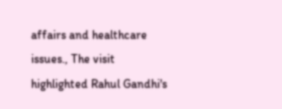affairs and healthcare issues., The visit highlighted Rahul Gandhi's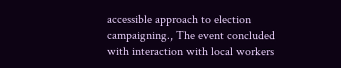accessible approach to election campaigning., The event concluded with interaction with local workers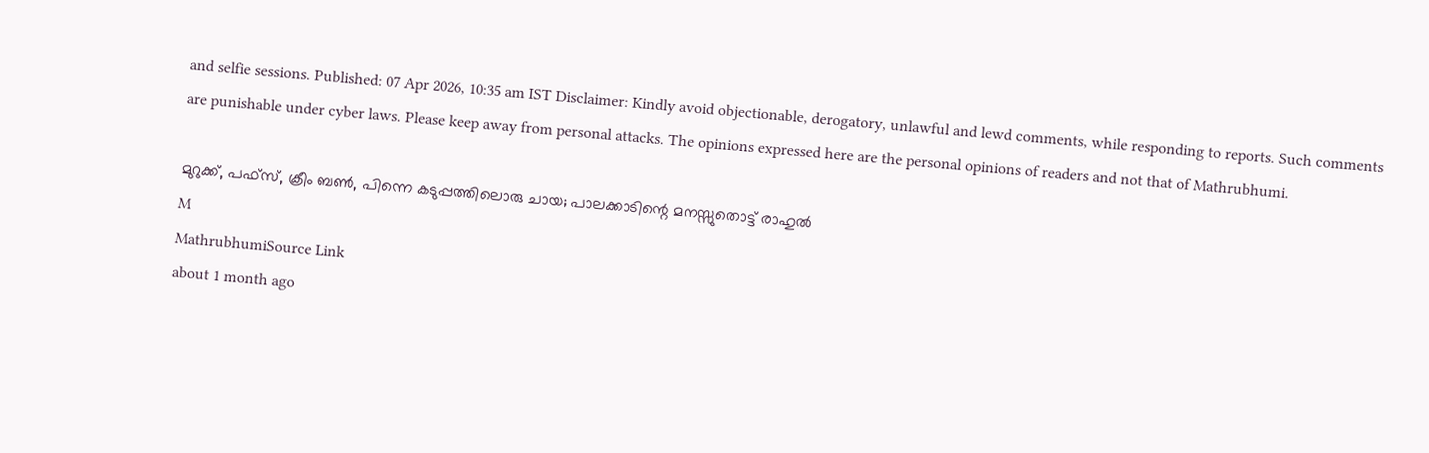and selfie sessions. Published: 07 Apr 2026, 10:35 am IST Disclaimer: Kindly avoid objectionable, derogatory, unlawful and lewd comments, while responding to reports. Such comments are punishable under cyber laws. Please keep away from personal attacks. The opinions expressed here are the personal opinions of readers and not that of Mathrubhumi.

മുറുക്ക്, പഫ്സ്, ക്രീം ബൺ, പിന്നെ കടുപ്പത്തിലൊരു ചായ; പാലക്കാടിന്റെ മനസ്സുതൊട്ട് രാഹുൽ
M
MathrubhumiSource Link
about 1 month ago